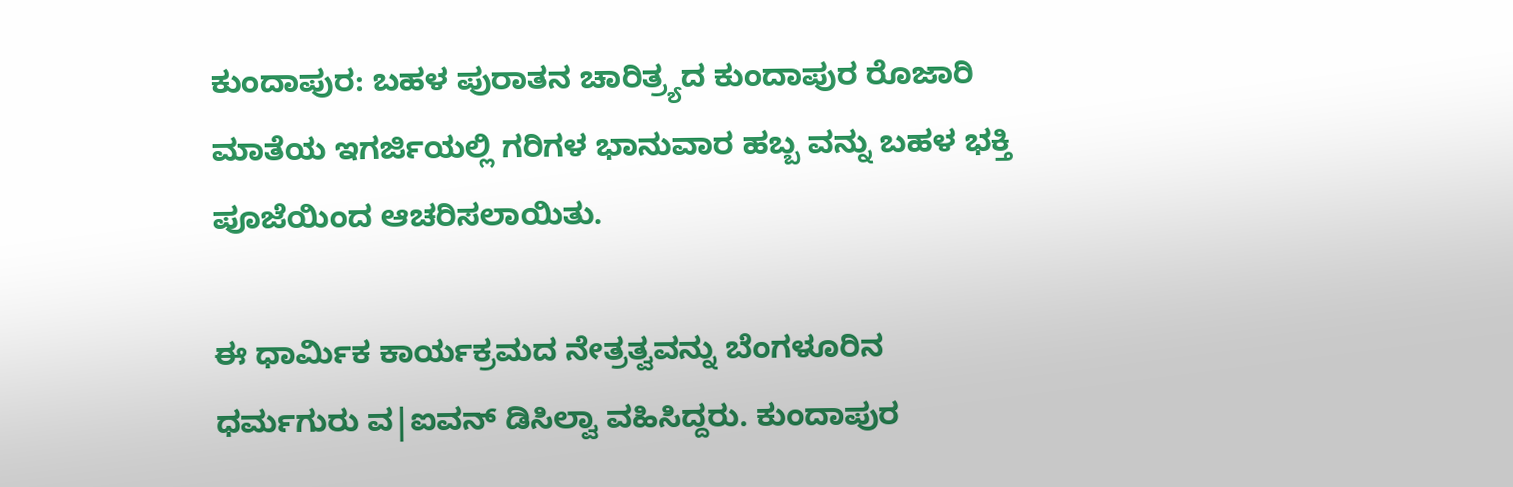ಕುಂದಾಪುರ: ಬಹಳ ಪುರಾತನ ಚಾರಿತ್ರ್ಯದ ಕುಂದಾಪುರ ರೊಜಾರಿ ಮಾತೆಯ ಇಗರ್ಜಿಯಲ್ಲಿ ಗರಿಗಳ ಭಾನುವಾರ ಹಬ್ಬ ವನ್ನು ಬಹಳ ಭಕ್ತಿ ಪೂಜೆಯಿಂದ ಆಚರಿಸಲಾಯಿತು.

ಈ ಧಾರ್ಮಿಕ ಕಾರ್ಯಕ್ರಮದ ನೇತ್ರತ್ವವನ್ನು ಬೆಂಗಳೂರಿನ ಧರ್ಮಗುರು ವ|ಐವನ್ ಡಿಸಿಲ್ವಾ ವಹಿಸಿದ್ದರು. ಕುಂದಾಪುರ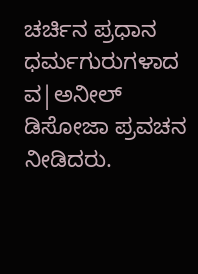ಚರ್ಚಿನ ಪ್ರಧಾನ ಧರ್ಮಗುರುಗಳಾದ ವ|ಅನೀಲ್ ಡಿಸೋಜಾ ಪ್ರವಚನ ನೀಡಿದರು.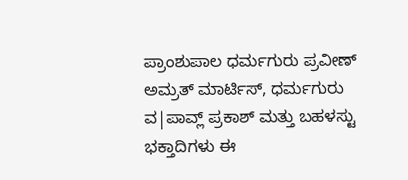ಪ್ರಾಂಶುಪಾಲ ಧರ್ಮಗುರು ಪ್ರವೀಣ್ ಅಮ್ರತ್ ಮಾರ್ಟಿಸ್, ಧರ್ಮಗುರು ವ|ಪಾವ್ಲ್ ಪ್ರಕಾಶ್ ಮತ್ತು ಬಹಳಸ್ಟು ಭಕ್ತಾದಿಗಳು ಈ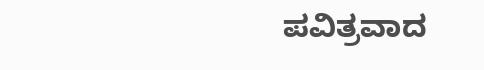ಪವಿತ್ರವಾದ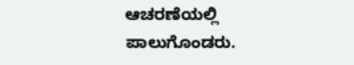ಆಚರಣೆಯಲ್ಲಿ ಪಾಲುಗೊಂಡರು.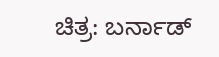ಚಿತ್ರ: ಬರ್ನಾಡ್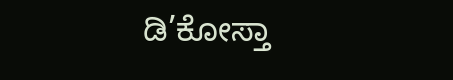ಡಿ’ಕೋಸ್ತಾ